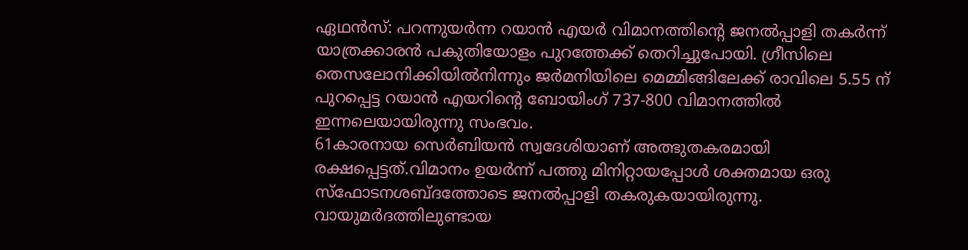ഏഥൻസ്: പറന്നുയർന്ന റയാൻ എയർ വിമാനത്തിന്റെ ജനൽപ്പാളി തകർന്ന് യാത്രക്കാരൻ പകുതിയോളം പുറത്തേക്ക് തെറിച്ചുപോയി. ഗ്രീസിലെ തെസലോനിക്കിയിൽനിന്നും ജർമനിയിലെ മെമ്മിങ്ങിലേക്ക് രാവിലെ 5.55 ന് പുറപ്പെട്ട റയാൻ എയറിന്റെ ബോയിംഗ് 737-800 വിമാനത്തിൽ ഇന്നലെയായിരുന്നു സംഭവം.
61കാരനായ സെർബിയൻ സ്വദേശിയാണ് അത്ഭുതകരമായി രക്ഷപ്പെട്ടത്.വിമാനം ഉയർന്ന് പത്തു മിനിറ്റായപ്പോൾ ശക്തമായ ഒരു സ്ഫോടനശബ്ദത്തോടെ ജനൽപ്പാളി തകരുകയായിരുന്നു. വായുമർദത്തിലുണ്ടായ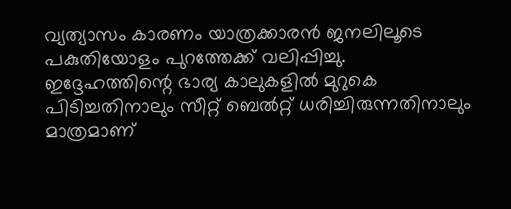വ്യത്യാസം കാരണം യാത്രക്കാരൻ ജനലിലൂടെ പകുതിയോളം പുറത്തേക്ക് വലിപ്പിച്ചു.
ഇദ്ദേഹത്തിന്റെ ഭാര്യ കാലുകളിൽ മുറുകെ പിടിച്ചതിനാലും സീറ്റ് ബെൽറ്റ് ധരിച്ചിരുന്നതിനാലും മാത്രമാണ്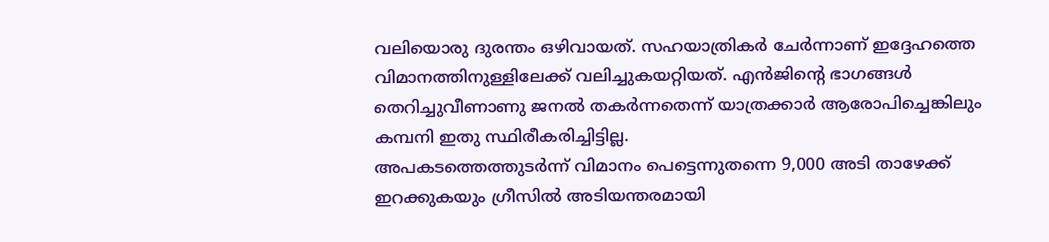വലിയൊരു ദുരന്തം ഒഴിവായത്. സഹയാത്രികർ ചേർന്നാണ് ഇദ്ദേഹത്തെ വിമാനത്തിനുള്ളിലേക്ക് വലിച്ചുകയറ്റിയത്. എൻജിന്റെ ഭാഗങ്ങൾ തെറിച്ചുവീണാണു ജനൽ തകർന്നതെന്ന് യാത്രക്കാർ ആരോപിച്ചെങ്കിലും കമ്പനി ഇതു സ്ഥിരീകരിച്ചിട്ടില്ല.
അപകടത്തെത്തുടർന്ന് വിമാനം പെട്ടെന്നുതന്നെ 9,000 അടി താഴേക്ക് ഇറക്കുകയും ഗ്രീസിൽ അടിയന്തരമായി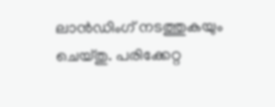ലാൻഡിംഗ് നടത്തുകയും ചെയ്തു. പരിക്കേറ്റ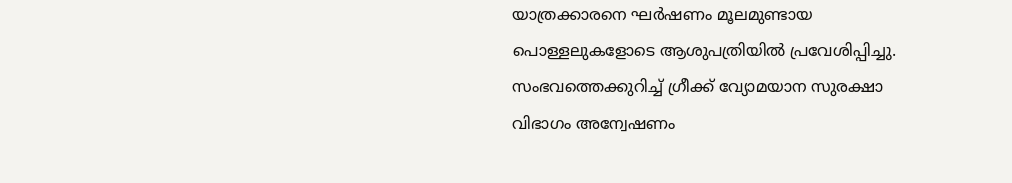യാത്രക്കാരനെ ഘർഷണം മൂലമുണ്ടായ പൊള്ളലുകളോടെ ആശുപത്രിയിൽ പ്രവേശിപ്പിച്ചു. സംഭവത്തെക്കുറിച്ച് ഗ്രീക്ക് വ്യോമയാന സുരക്ഷാ വിഭാഗം അന്വേഷണം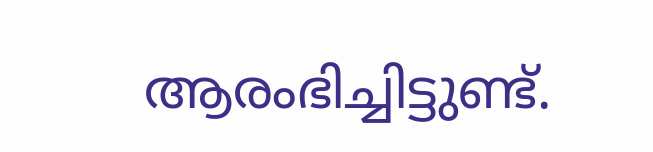ആരംഭിച്ചിട്ടുണ്ട്.